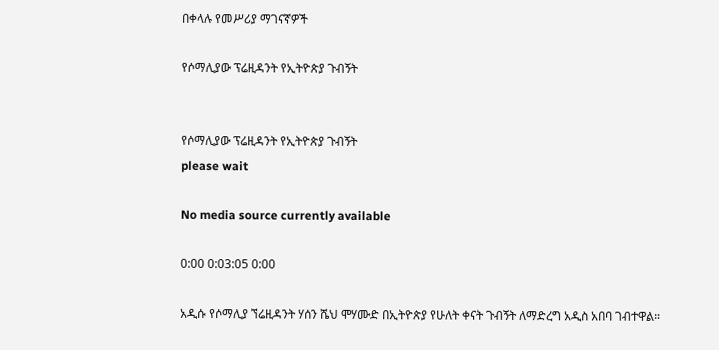በቀላሉ የመሥሪያ ማገናኛዎች

የሶማሊያው ፕሬዚዳንት የኢትዮጵያ ጉብኝት


የሶማሊያው ፕሬዚዳንት የኢትዮጵያ ጉብኝት
please wait

No media source currently available

0:00 0:03:05 0:00

አዲሱ የሶማሊያ ኘሬዚዳንት ሃሰን ሼህ ሞሃሙድ በኢትዮጵያ የሁለት ቀናት ጉብኝት ለማድረግ አዲስ አበባ ገብተዋል።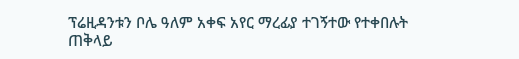ፕሬዚዳንቱን ቦሌ ዓለም አቀፍ አየር ማረፊያ ተገኝተው የተቀበሉት ጠቅላይ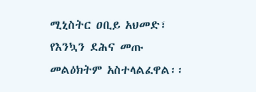ሚኒስትር ዐቢይ አህመድ፣ የእንኳን ደሕና መጡ መልዕክትም አስተላልፈዋል፡፡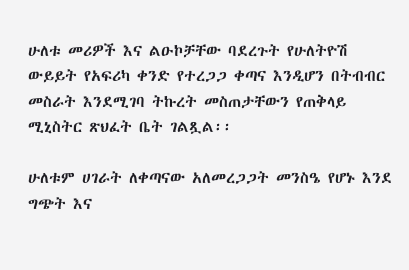ሁለቱ መሪዎች እና ልዑኮቻቸው ባደረጉት የሁለትዮሽ ውይይት የአፍሪካ ቀንድ የተረጋጋ ቀጣና እንዲሆን በትብብር መስራት እንደሚገባ ትኩረት መስጠታቸውን የጠቅላይ ሚኒስትር ጽህፈት ቤት ገልጿል፡፡

ሁለቱም ሀገራት ለቀጣናው አለመረጋጋት መንስዔ የሆኑ እንደ ግጭት እና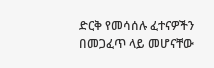ድርቅ የመሳሰሉ ፈተናዎችን በመጋፈጥ ላይ መሆናቸው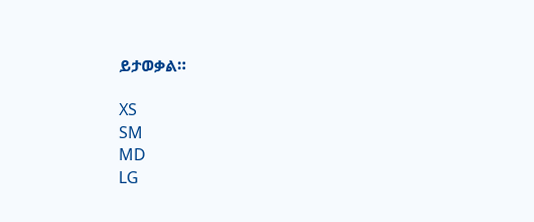ይታወቃል።

XS
SM
MD
LG